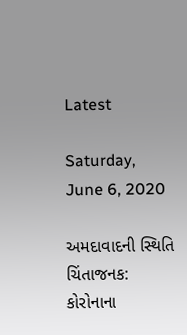Latest

Saturday, June 6, 2020

અમદાવાદની સ્થિતિ ચિંતાજનક: કોરોનાના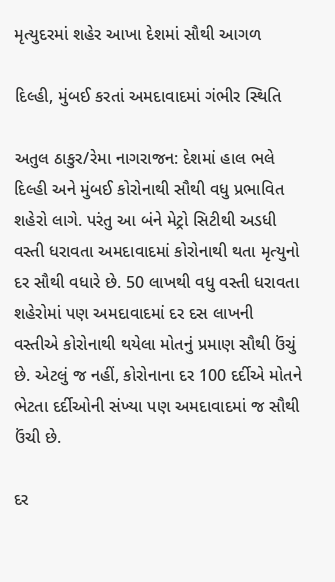મૃત્યુદરમાં શહેર આખા દેશમાં સૌથી આગળ

દિલ્હી, મુંબઈ કરતાં અમદાવાદમાં ગંભીર સ્થિતિ

અતુલ ઠાકુર/રેમા નાગરાજન: દેશમાં હાલ ભલે દિલ્હી અને મુંબઈ કોરોનાથી સૌથી વધુ પ્રભાવિત શહેરો લાગે. પરંતુ આ બંને મેટ્રો સિટીથી અડધી વસ્તી ધરાવતા અમદાવાદમાં કોરોનાથી થતા મૃત્યુનો દર સૌથી વધારે છે. 50 લાખથી વધુ વસ્તી ધરાવતા શહેરોમાં પણ અમદાવાદમાં દર દસ લાખની વસ્તીએ કોરોનાથી થયેલા મોતનું પ્રમાણ સૌથી ઉંચું છે. એટલું જ નહીં, કોરોનાના દર 100 દર્દીએ મોતને ભેટતા દર્દીઓની સંખ્યા પણ અમદાવાદમાં જ સૌથી ઉંચી છે.

દર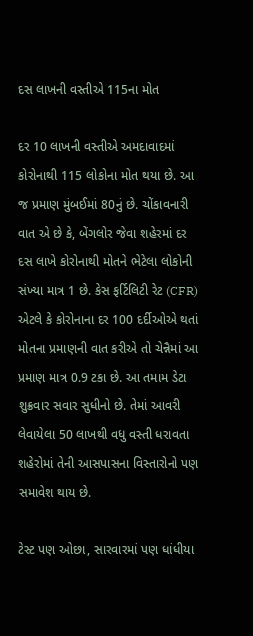દસ લાખની વસ્તીએ 115ના મોત

દર 10 લાખની વસ્તીએ અમદાવાદમાં કોરોનાથી 115 લોકોના મોત થયા છે. આ જ પ્રમાણ મુંબઈમાં 80નું છે. ચોંકાવનારી વાત એ છે કે, બેંગલોર જેવા શહેરમાં દર દસ લાખે કોરોનાથી મોતને ભેટેલા લોકોની સંખ્યા માત્ર 1 છે. કેસ ફર્ટિલિટી રેટ (CFR) એટલે કે કોરોનાના દર 100 દર્દીઓએ થતાં મોતના પ્રમાણની વાત કરીએ તો ચેન્નૈમાં આ પ્રમાણ માત્ર 0.9 ટકા છે. આ તમામ ડેટા શુક્રવાર સવાર સુધીનો છે. તેમાં આવરી લેવાયેલા 50 લાખથી વધુ વસ્તી ધરાવતા શહેરોમાં તેની આસપાસના વિસ્તારોનો પણ સમાવેશ થાય છે.

ટેસ્ટ પણ ઓછા, સારવારમાં પણ ધાંધીયા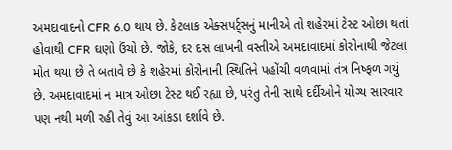અમદાવાદનો CFR 6.0 થાય છે. કેટલાક એક્સપર્ટ્સનું માનીએ તો શહેરમાં ટેસ્ટ ઓછા થતાં હોવાથી CFR ઘણો ઉંચો છે. જોકે, દર દસ લાખની વસ્તીએ અમદાવાદમાં કોરોનાથી જેટલા મોત થયા છે તે બતાવે છે કે શહેરમાં કોરોનાની સ્થિતિને પહોંચી વળવામાં તંત્ર નિષ્ફળ ગયું છે. અમદાવાદમાં ન માત્ર ઓછા ટેસ્ટ થઈ રહ્યા છે, પરંતુ તેની સાથે દર્દીઓને યોગ્ય સારવાર પણ નથી મળી રહી તેવું આ આંકડા દર્શાવે છે.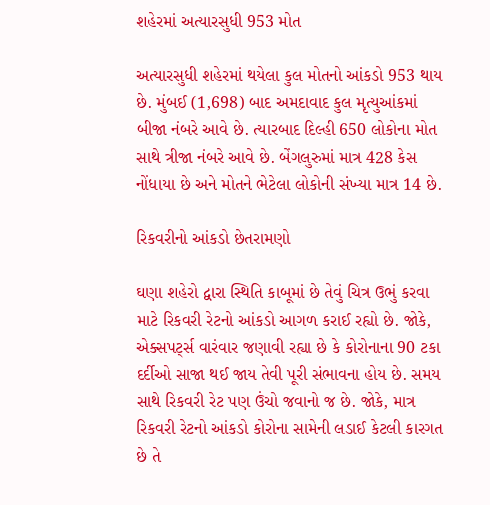શહેરમાં અત્યારસુધી 953 મોત

અત્યારસુધી શહેરમાં થયેલા કુલ મોતનો આંકડો 953 થાય છે. મુંબઈ (1,698) બાદ અમદાવાદ કુલ મૃત્યુઆંકમાં બીજા નંબરે આવે છે. ત્યારબાદ દિલ્હી 650 લોકોના મોત સાથે ત્રીજા નંબરે આવે છે. બેંગલુરુમાં માત્ર 428 કેસ નોંધાયા છે અને મોતને ભેટેલા લોકોની સંખ્યા માત્ર 14 છે.

રિકવરીનો આંકડો છેતરામણો

ઘણા શહેરો દ્વારા સ્થિતિ કાબૂમાં છે તેવું ચિત્ર ઉભું કરવા માટે રિકવરી રેટનો આંકડો આગળ કરાઈ રહ્યો છે. જોકે, એક્સપર્ટ્સ વારંવાર જણાવી રહ્યા છે કે કોરોનાના 90 ટકા દર્દીઓ સાજા થઈ જાય તેવી પૂરી સંભાવના હોય છે. સમય સાથે રિકવરી રેટ પણ ઉંચો જવાનો જ છે. જોકે, માત્ર રિકવરી રેટનો આંકડો કોરોના સામેની લડાઈ કેટલી કારગત છે તે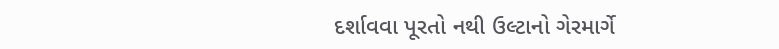દર્શાવવા પૂરતો નથી ઉલ્ટાનો ગેરમાર્ગે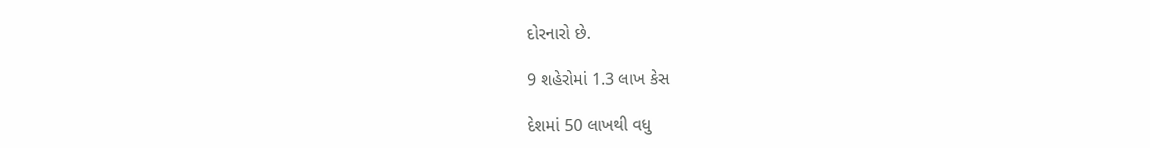દોરનારો છે.

9 શહેરોમાં 1.3 લાખ કેસ

દેશમાં 50 લાખથી વધુ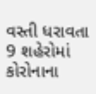વસ્તી ધરાવતા 9 શહેરોમાં કોરોનાના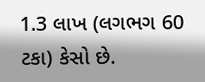1.3 લાખ (લગભગ 60 ટકા) કેસો છે.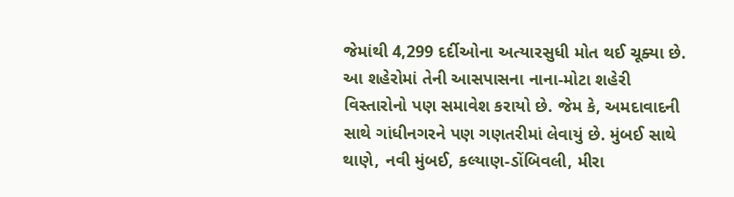જેમાંથી 4,299 દર્દીઓના અત્યારસુધી મોત થઈ ચૂક્યા છે. આ શહેરોમાં તેની આસપાસના નાના-મોટા શહેરી વિસ્તારોનો પણ સમાવેશ કરાયો છે. જેમ કે, અમદાવાદની સાથે ગાંધીનગરને પણ ગણતરીમાં લેવાયું છે. મુંબઈ સાથે થાણે, નવી મુંબઈ, કલ્યાણ-ડોંબિવલી, મીરા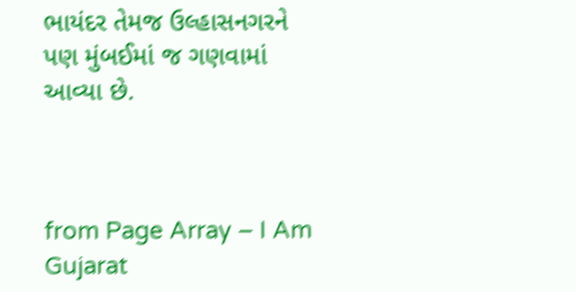ભાયંદર તેમજ ઉલ્હાસનગરને પણ મુંબઈમાં જ ગણવામાં આવ્યા છે.



from Page Array – I Am Gujarat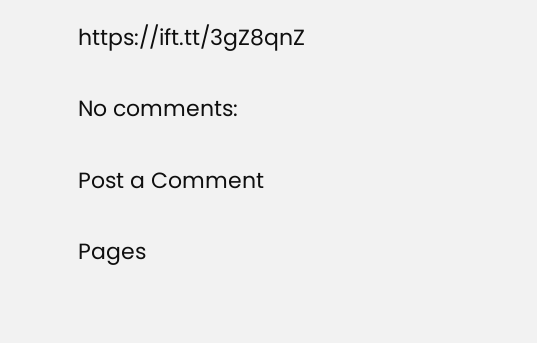https://ift.tt/3gZ8qnZ

No comments:

Post a Comment

Pages